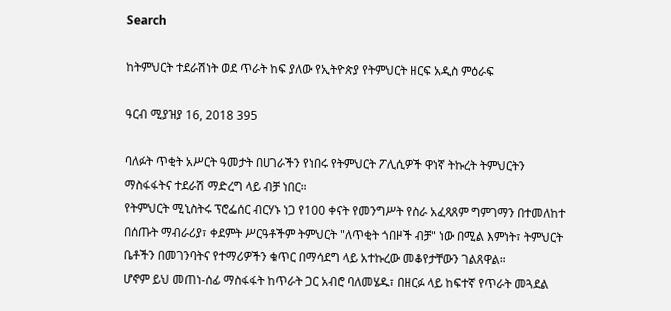Search

ከትምህርት ተደራሽነት ወደ ጥራት ከፍ ያለው የኢትዮጵያ የትምህርት ዘርፍ አዲስ ምዕራፍ

ዓርብ ሚያዝያ 16, 2018 395

ባለፉት ጥቂት አሥርት ዓመታት በሀገራችን የነበሩ የትምህርት ፖሊሲዎች ዋነኛ ትኩረት ትምህርትን ማስፋፋትና ተደራሽ ማድረግ ላይ ብቻ ነበር።
የትምህርት ሚኒስትሩ ፕሮፌሰር ብርሃኑ ነጋ የ100 ቀናት የመንግሥት የስራ አፈጻጸም ግምገማን በተመለከተ በሰጡት ማብራሪያ፣ ቀደምት ሥርዓቶችም ትምህርት "ለጥቂት ጎበዞች ብቻ" ነው በሚል እምነት፣ ትምህርት ቤቶችን በመገንባትና የተማሪዎችን ቁጥር በማሳደግ ላይ አተኩረው መቆየታቸውን ገልጸዋል።
ሆኖም ይህ መጠነ-ሰፊ ማስፋፋት ከጥራት ጋር አብሮ ባለመሄዱ፣ በዘርፉ ላይ ከፍተኛ የጥራት መጓደል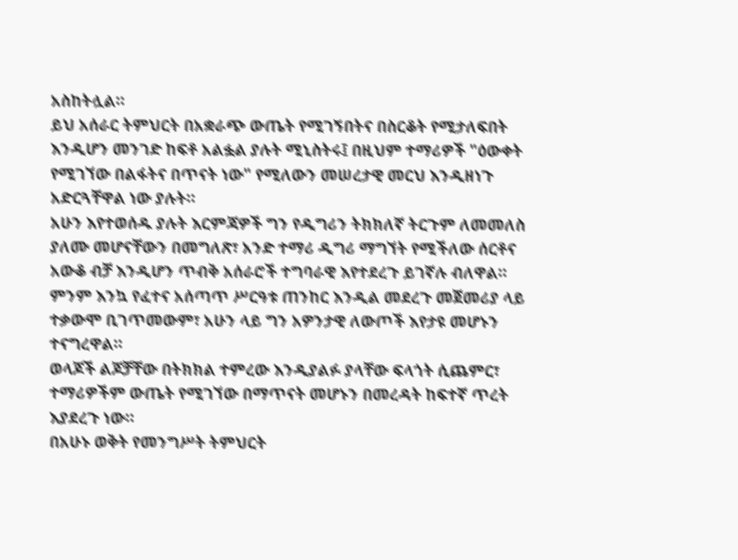አስከትሏል።
ይህ አሰራር ትምህርት በአቋራጭ ውጤት የሚገኝበትና በስርቆት የሚታለፍበት እንዲሆን መንገድ ከፍቶ አልፏል ያሉት ሚኒስትሩ፤ በዚህም ተማሪዎች "ዕውቀት የሚገኘው በልፋትና በጥናት ነው" የሚለውን መሠረታዊ መርህ እንዲዘነጉ አድርጓቸዋል ነው ያሉት።
አሁን እየተወሰዱ ያሉት እርምጃዎች ግን የዲግሪን ትክክለኛ ትርጉም ለመመለስ ያለሙ መሆናቸውን በመግለጽ፣ አንድ ተማሪ ዲግሪ ማግኘት የሚችለው ሰርቶና አውቆ ብቻ እንዲሆን ጥብቅ አሰራሮች ተግባራዊ እየተደረጉ ይገኛሉ ብለዋል።
ምንም እንኳ የፈተና አሰጣጥ ሥርዓቱ ጠንከር እንዲል መደረጉ መጀመሪያ ላይ ተቃውሞ ቢገጥመውም፣ አሁን ላይ ግን አዎንታዊ ለውጦች እየታዩ መሆኑን ተናግረዋል።
ወላጆች ልጆቻቸው በትክክል ተምረው እንዲያልፉ ያላቸው ፍላጎት ሲጨምር፣ ተማሪዎችም ውጤት የሚገኘው በማጥናት መሆኑን በመረዳት ከፍተኛ ጥረት እያደረጉ ነው።
በአሁኑ ወቅት የመንግሥት ትምህርት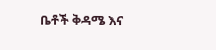ቤቶች ቅዳሜ እና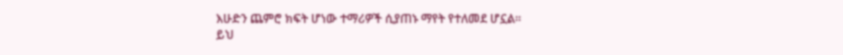እሁድን ጨምሮ ክፍት ሆነው ተማሪዎች ሲያጠኑ ማየት የተለመደ ሆኗል።
ይህ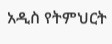አዲስ የትምህርት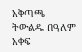አቅጣጫ ትውልዱ በዓለም አቀፍ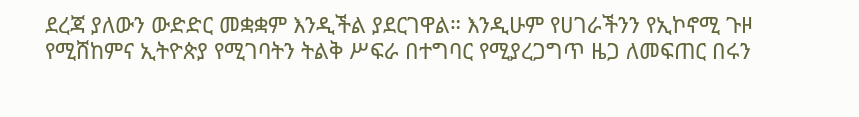ደረጃ ያለውን ውድድር መቋቋም እንዲችል ያደርገዋል። እንዲሁም የሀገራችንን የኢኮኖሚ ጉዞ የሚሸከምና ኢትዮጵያ የሚገባትን ትልቅ ሥፍራ በተግባር የሚያረጋግጥ ዜጋ ለመፍጠር በሩን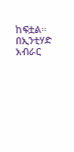ከፍቷል።
በኢንቲሃድ አብራር